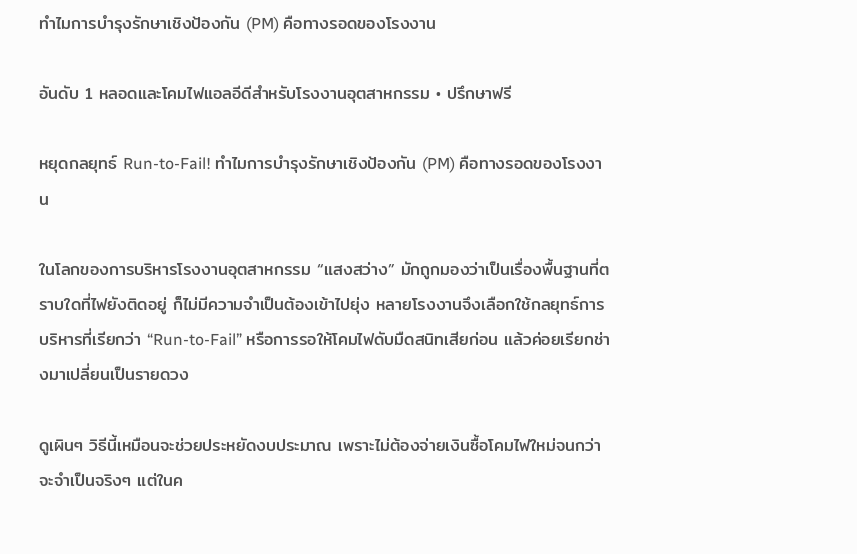ทำไมการบำรุงรักษาเชิงป้องกัน (PM) คือทางรอดของโรงงาน

อันดับ 1 หลอดและโคมไฟแอลอีดีสำหรับโรงงานอุตสาหกรรม • ปรึกษาฟรี

หยุดกลยุทธ์ Run-to-Fail! ทำไมการบำรุงรักษาเชิงป้องกัน (PM) คือทางรอดของโรงงาน

ในโลกของการบริหารโรงงานอุตสาหกรรม “แสงสว่าง” มักถูกมองว่าเป็นเรื่องพื้นฐานที่ตราบใดที่ไฟยังติดอยู่ ก็ไม่มีความจำเป็นต้องเข้าไปยุ่ง หลายโรงงานจึงเลือกใช้กลยุทธ์การบริหารที่เรียกว่า “Run-to-Fail” หรือการรอให้โคมไฟดับมืดสนิทเสียก่อน แล้วค่อยเรียกช่างมาเปลี่ยนเป็นรายดวง

ดูเผินๆ วิธีนี้เหมือนจะช่วยประหยัดงบประมาณ เพราะไม่ต้องจ่ายเงินซื้อโคมไฟใหม่จนกว่าจะจำเป็นจริงๆ แต่ในค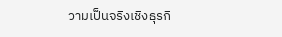วามเป็นจริงเชิงธุรกิ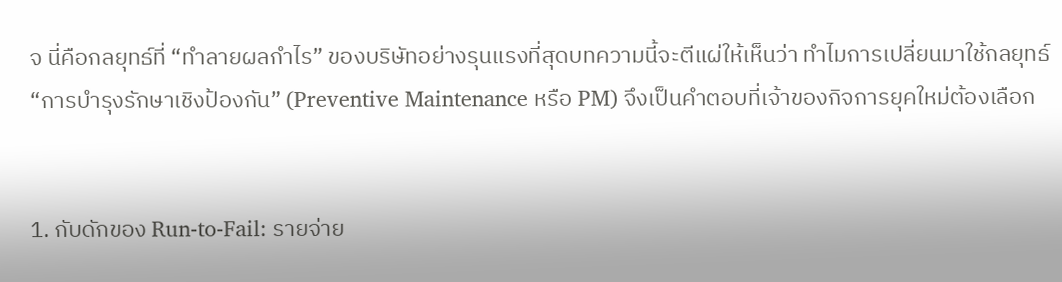จ นี่คือกลยุทธ์ที่ “ทำลายผลกำไร” ของบริษัทอย่างรุนแรงที่สุดบทความนี้จะตีแผ่ให้เห็นว่า ทำไมการเปลี่ยนมาใช้กลยุทธ์ “การบำรุงรักษาเชิงป้องกัน” (Preventive Maintenance หรือ PM) จึงเป็นคำตอบที่เจ้าของกิจการยุคใหม่ต้องเลือก


1. กับดักของ Run-to-Fail: รายจ่าย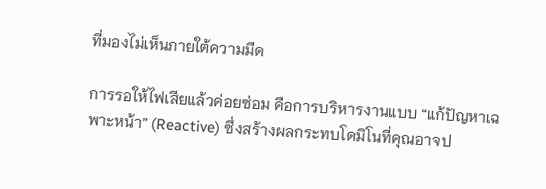ที่มองไม่เห็นภายใต้ความมืด

การรอให้ไฟเสียแล้วค่อยซ่อม คือการบริหารงานแบบ “แก้ปัญหาเฉพาะหน้า” (Reactive) ซึ่งสร้างผลกระทบโดมิโนที่คุณอาจป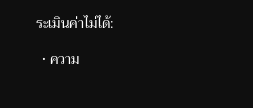ระเมินค่าไม่ได้:

  • ความ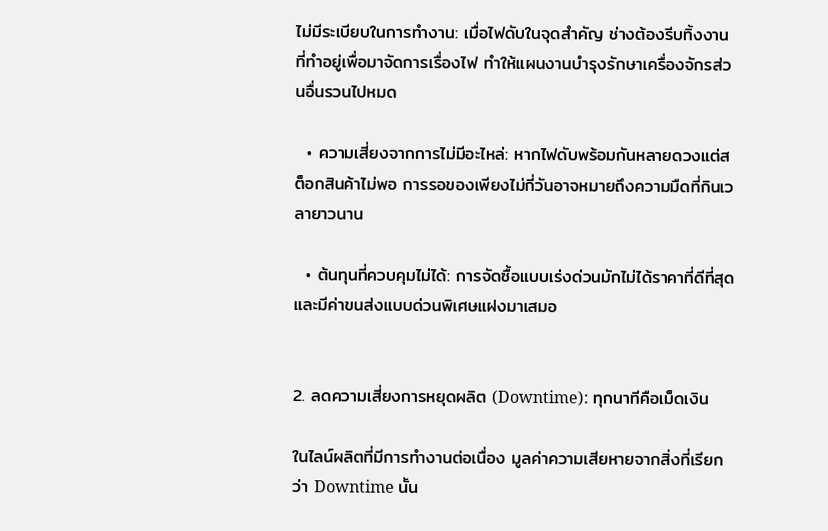ไม่มีระเบียบในการทำงาน: เมื่อไฟดับในจุดสำคัญ ช่างต้องรีบทิ้งงานที่ทำอยู่เพื่อมาจัดการเรื่องไฟ ทำให้แผนงานบำรุงรักษาเครื่องจักรส่วนอื่นรวนไปหมด

  • ความเสี่ยงจากการไม่มีอะไหล่: หากไฟดับพร้อมกันหลายดวงแต่สต็อกสินค้าไม่พอ การรอของเพียงไม่กี่วันอาจหมายถึงความมืดที่กินเวลายาวนาน

  • ต้นทุนที่ควบคุมไม่ได้: การจัดซื้อแบบเร่งด่วนมักไม่ได้ราคาที่ดีที่สุด และมีค่าขนส่งแบบด่วนพิเศษแฝงมาเสมอ


2. ลดความเสี่ยงการหยุดผลิต (Downtime): ทุกนาทีคือเม็ดเงิน

ในไลน์ผลิตที่มีการทำงานต่อเนื่อง มูลค่าความเสียหายจากสิ่งที่เรียกว่า Downtime นั้น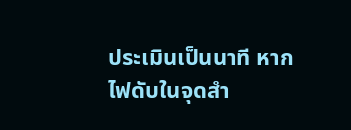ประเมินเป็นนาที หากไฟดับในจุดสำ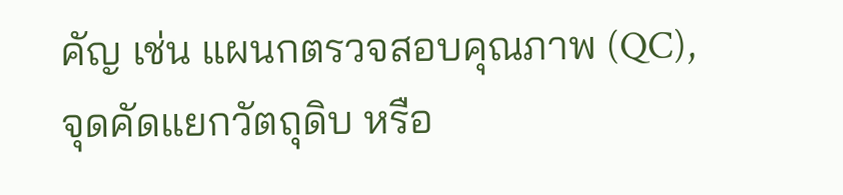คัญ เช่น แผนกตรวจสอบคุณภาพ (QC), จุดคัดแยกวัตถุดิบ หรือ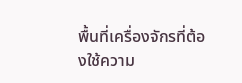พื้นที่เครื่องจักรที่ต้องใช้ความ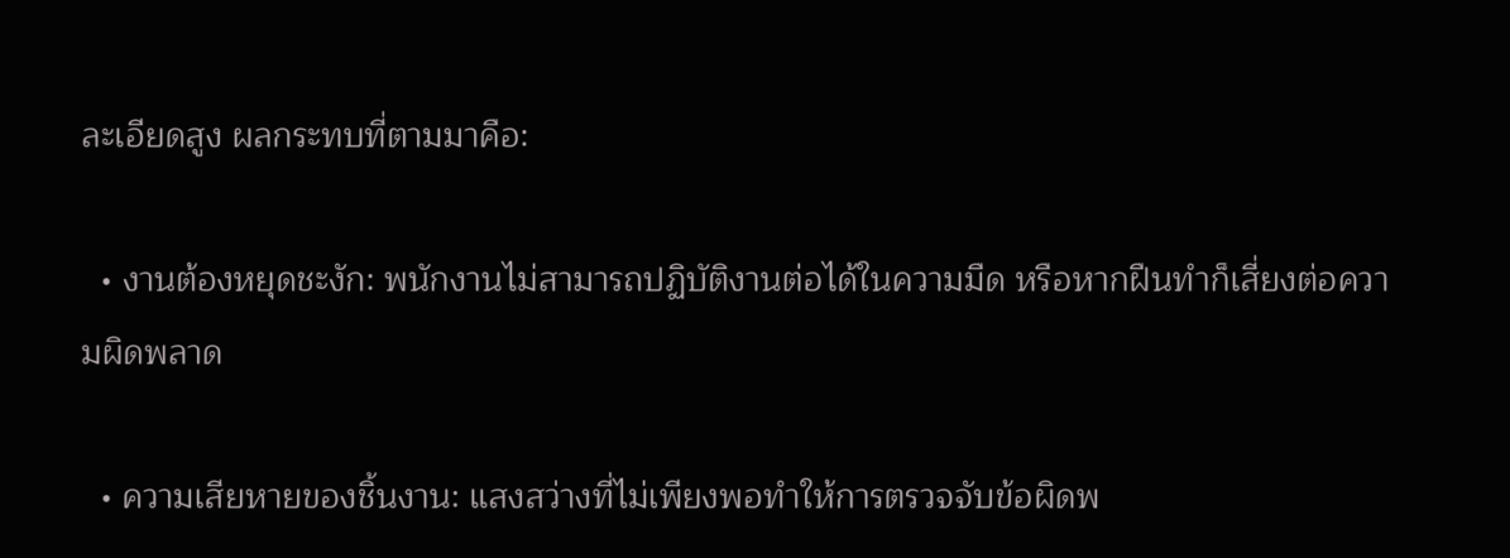ละเอียดสูง ผลกระทบที่ตามมาคือ:

  • งานต้องหยุดชะงัก: พนักงานไม่สามารถปฏิบัติงานต่อได้ในความมืด หรือหากฝืนทำก็เสี่ยงต่อความผิดพลาด

  • ความเสียหายของชิ้นงาน: แสงสว่างที่ไม่เพียงพอทำให้การตรวจจับข้อผิดพ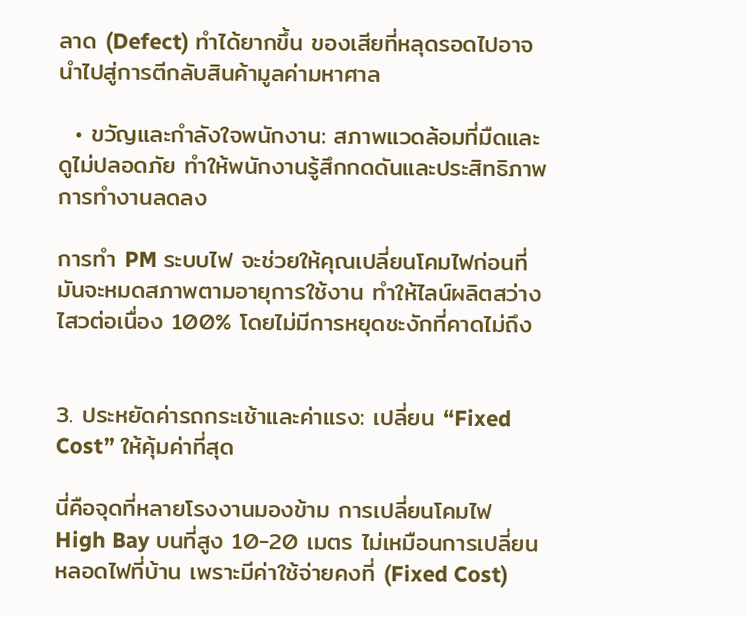ลาด (Defect) ทำได้ยากขึ้น ของเสียที่หลุดรอดไปอาจนำไปสู่การตีกลับสินค้ามูลค่ามหาศาล

  • ขวัญและกำลังใจพนักงาน: สภาพแวดล้อมที่มืดและดูไม่ปลอดภัย ทำให้พนักงานรู้สึกกดดันและประสิทธิภาพการทำงานลดลง

การทำ PM ระบบไฟ จะช่วยให้คุณเปลี่ยนโคมไฟก่อนที่มันจะหมดสภาพตามอายุการใช้งาน ทำให้ไลน์ผลิตสว่างไสวต่อเนื่อง 100% โดยไม่มีการหยุดชะงักที่คาดไม่ถึง


3. ประหยัดค่ารถกระเช้าและค่าแรง: เปลี่ยน “Fixed Cost” ให้คุ้มค่าที่สุด

นี่คือจุดที่หลายโรงงานมองข้าม การเปลี่ยนโคมไฟ High Bay บนที่สูง 10-20 เมตร ไม่เหมือนการเปลี่ยนหลอดไฟที่บ้าน เพราะมีค่าใช้จ่ายคงที่ (Fixed Cost)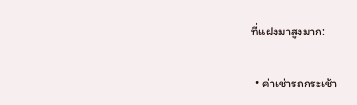ที่แฝงมาสูงมาก:

  • ค่าเช่ารถกระเช้า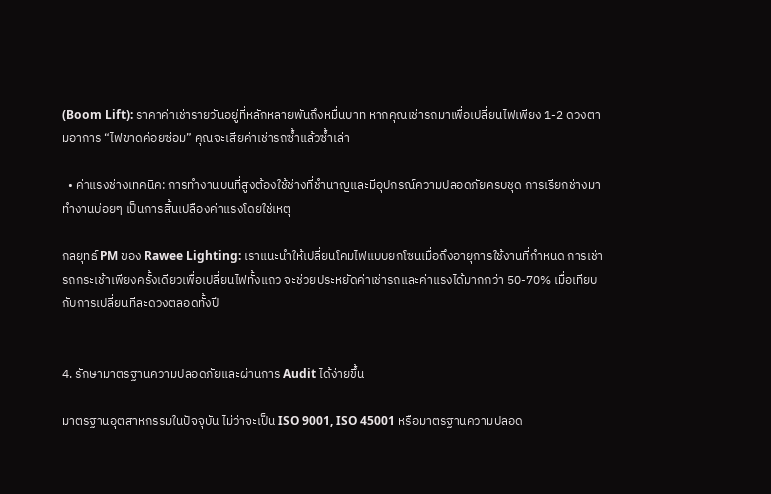(Boom Lift): ราคาค่าเช่ารายวันอยู่ที่หลักหลายพันถึงหมื่นบาท หากคุณเช่ารถมาเพื่อเปลี่ยนไฟเพียง 1-2 ดวงตามอาการ “ไฟขาดค่อยซ่อม” คุณจะเสียค่าเช่ารถซ้ำแล้วซ้ำเล่า

  • ค่าแรงช่างเทคนิค: การทำงานบนที่สูงต้องใช้ช่างที่ชำนาญและมีอุปกรณ์ความปลอดภัยครบชุด การเรียกช่างมาทำงานบ่อยๆ เป็นการสิ้นเปลืองค่าแรงโดยใช่เหตุ

กลยุทธ์ PM ของ Rawee Lighting: เราแนะนำให้เปลี่ยนโคมไฟแบบยกโซนเมื่อถึงอายุการใช้งานที่กำหนด การเช่ารถกระเช้าเพียงครั้งเดียวเพื่อเปลี่ยนไฟทั้งแถว จะช่วยประหยัดค่าเช่ารถและค่าแรงได้มากกว่า 50-70% เมื่อเทียบกับการเปลี่ยนทีละดวงตลอดทั้งปี


4. รักษามาตรฐานความปลอดภัยและผ่านการ Audit ได้ง่ายขึ้น

มาตรฐานอุตสาหกรรมในปัจจุบัน ไม่ว่าจะเป็น ISO 9001, ISO 45001 หรือมาตรฐานความปลอด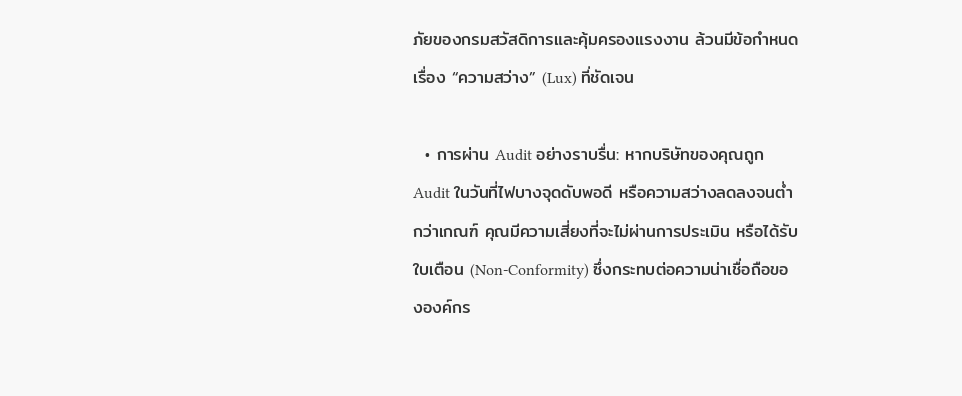ภัยของกรมสวัสดิการและคุ้มครองแรงงาน ล้วนมีข้อกำหนดเรื่อง “ความสว่าง” (Lux) ที่ชัดเจน

  • การผ่าน Audit อย่างราบรื่น: หากบริษัทของคุณถูก Audit ในวันที่ไฟบางจุดดับพอดี หรือความสว่างลดลงจนต่ำกว่าเกณฑ์ คุณมีความเสี่ยงที่จะไม่ผ่านการประเมิน หรือได้รับใบเตือน (Non-Conformity) ซึ่งกระทบต่อความน่าเชื่อถือขององค์กร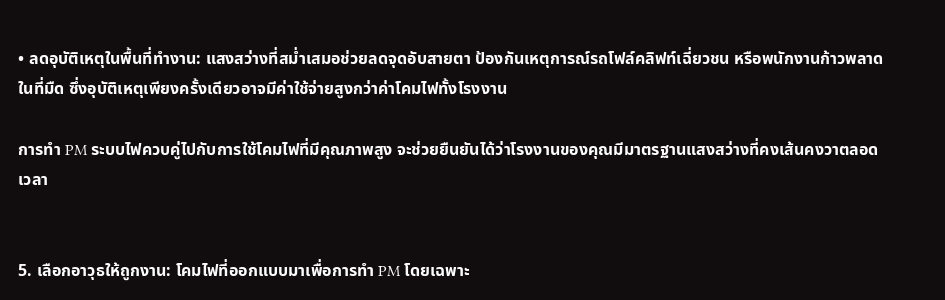• ลดอุบัติเหตุในพื้นที่ทำงาน: แสงสว่างที่สม่ำเสมอช่วยลดจุดอับสายตา ป้องกันเหตุการณ์รถโฟล์คลิฟท์เฉี่ยวชน หรือพนักงานก้าวพลาดในที่มืด ซึ่งอุบัติเหตุเพียงครั้งเดียวอาจมีค่าใช้จ่ายสูงกว่าค่าโคมไฟทั้งโรงงาน

การทำ PM ระบบไฟควบคู่ไปกับการใช้โคมไฟที่มีคุณภาพสูง จะช่วยยืนยันได้ว่าโรงงานของคุณมีมาตรฐานแสงสว่างที่คงเส้นคงวาตลอดเวลา


5. เลือกอาวุธให้ถูกงาน: โคมไฟที่ออกแบบมาเพื่อการทำ PM โดยเฉพาะ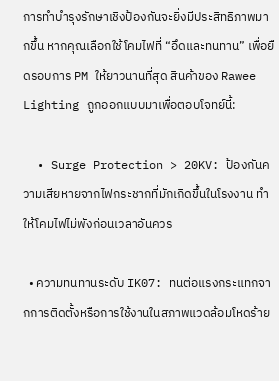การทำบำรุงรักษาเชิงป้องกันจะยิ่งมีประสิทธิภาพมากขึ้น หากคุณเลือกใช้โคมไฟที่ “อึดและทนทาน” เพื่อยืดรอบการ PM ให้ยาวนานที่สุด สินค้าของ Rawee Lighting ถูกออกแบบมาเพื่อตอบโจทย์นี้:

  • Surge Protection > 20KV: ป้องกันความเสียหายจากไฟกระชากที่มักเกิดขึ้นในโรงงาน ทำให้โคมไฟไม่พังก่อนเวลาอันควร

  • ความทนทานระดับ IK07: ทนต่อแรงกระแทกจากการติดตั้งหรือการใช้งานในสภาพแวดล้อมโหดร้าย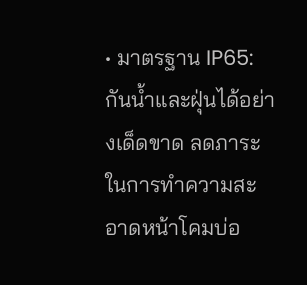• มาตรฐาน IP65: กันน้ำและฝุ่นได้อย่างเด็ดขาด ลดภาระในการทำความสะอาดหน้าโคมบ่อ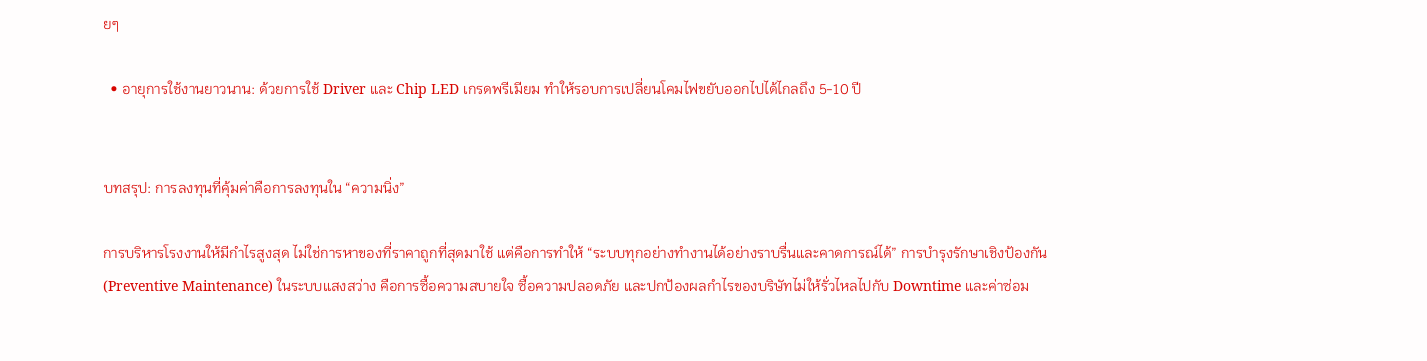ยๆ

  • อายุการใช้งานยาวนาน: ด้วยการใช้ Driver และ Chip LED เกรดพรีเมียม ทำให้รอบการเปลี่ยนโคมไฟขยับออกไปได้ไกลถึง 5-10 ปี


บทสรุป: การลงทุนที่คุ้มค่าคือการลงทุนใน “ความนิ่ง”

การบริหารโรงงานให้มีกำไรสูงสุด ไม่ใช่การหาของที่ราคาถูกที่สุดมาใช้ แต่คือการทำให้ “ระบบทุกอย่างทำงานได้อย่างราบรื่นและคาดการณ์ได้” การบำรุงรักษาเชิงป้องกัน (Preventive Maintenance) ในระบบแสงสว่าง คือการซื้อความสบายใจ ซื้อความปลอดภัย และปกป้องผลกำไรของบริษัทไม่ให้รั่วไหลไปกับ Downtime และค่าซ่อม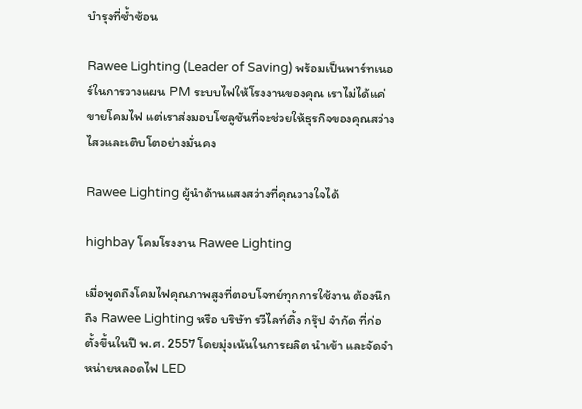บำรุงที่ซ้ำซ้อน

Rawee Lighting (Leader of Saving) พร้อมเป็นพาร์ทเนอร์ในการวางแผน PM ระบบไฟให้โรงงานของคุณ เราไม่ได้แค่ขายโคมไฟ แต่เราส่งมอบโซลูชันที่จะช่วยให้ธุรกิจของคุณสว่างไสวและเติบโตอย่างมั่นคง

Rawee Lighting ผู้นำด้านแสงสว่างที่คุณวางใจได้

highbay โคมโรงงาน Rawee Lighting

เมื่อพูดถึงโคมไฟคุณภาพสูงที่ตอบโจทย์ทุกการใช้งาน ต้องนึกถึง Rawee Lighting หรือ บริษัท รวีไลท์ติ้ง กรุ๊ป จำกัด ที่ก่อตั้งขึ้นในปี พ.ศ. 2557 โดยมุ่งเน้นในการผลิต นำเข้า และจัดจำหน่ายหลอดไฟ LED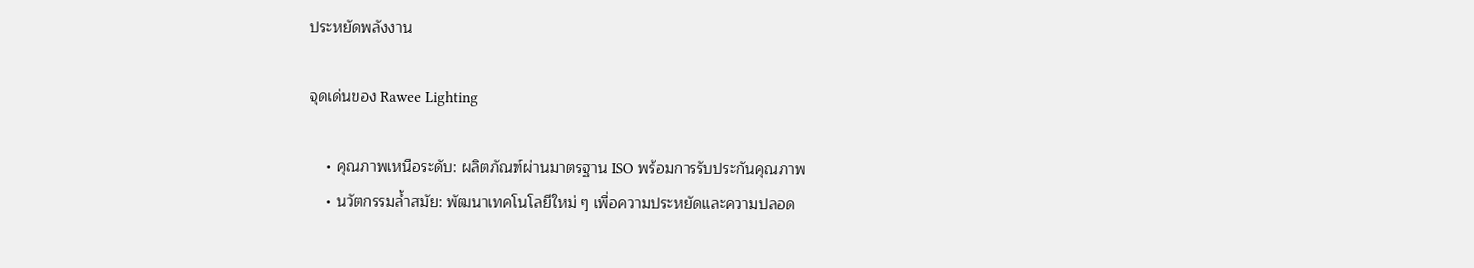ประหยัดพลังงาน

จุดเด่นของ Rawee Lighting

    • คุณภาพเหนือระดับ: ผลิตภัณฑ์ผ่านมาตรฐาน ISO พร้อมการรับประกันคุณภาพ
    • นวัตกรรมล้ำสมัย: พัฒนาเทคโนโลยีใหม่ ๆ เพื่อความประหยัดและความปลอด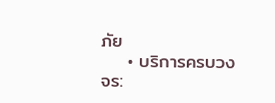ภัย
    • บริการครบวงจร: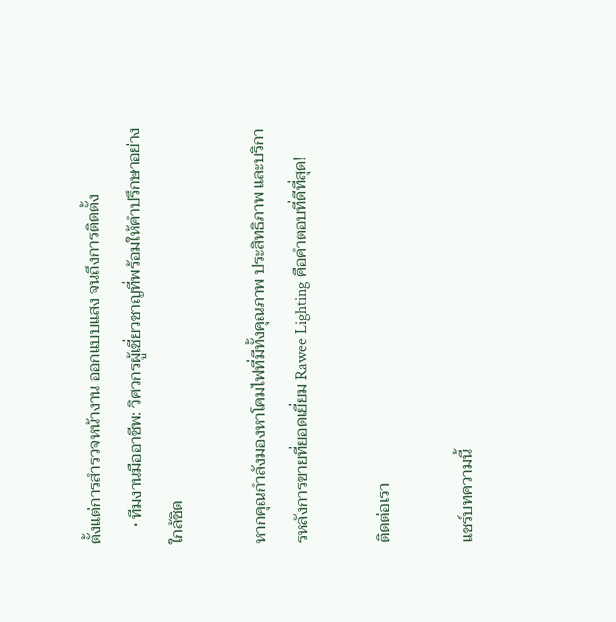ตั้งแต่การสำรวจหน้างาน ออกแบบแสง จนถึงการติดตั้ง
    • ทีมงานมืออาชีพ: วิศวกรผู้เชี่ยวชาญที่พร้อมให้คำปรึกษาอย่างใกล้ชิด

หากคุณกำลังมองหาโคมไฟที่มีทั้งคุณภาพ ประสิทธิภาพ และบริการหลังการขายที่ยอดเยี่ยม Rawee Lighting คือคำตอบที่ดีที่สุด!

ติดต่อเรา

แชร์บทความนี้